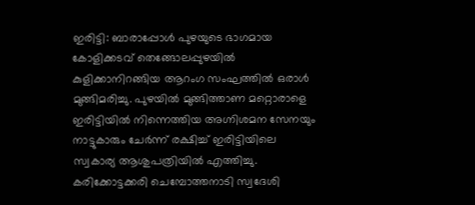ഇരിട്ടി: ബാരാപ്പോൾ പുഴയുടെ ഭാഗമായ കോളിക്കടവ് തെങ്ങോലപ്പുഴയിൽ കുളിക്കാനിറങ്ങിയ ആറംഗ സംഘത്തിൽ ഒരാൾ മുങ്ങിമരിച്ചു. പുഴയിൽ മുങ്ങിത്താണ മറ്റൊരാളെ ഇരിട്ടിയിൽ നിന്നെത്തിയ അഗ്നിശമന സേനയും നാട്ടുകാരും ചേർന്ന് രക്ഷിച്ച് ഇരിട്ടിയിലെ സ്വകാര്യ ആശുപത്രിയിൽ എത്തിച്ചു. കരിക്കോട്ടക്കരി ചെമ്പോത്തനാടി സ്വദേശി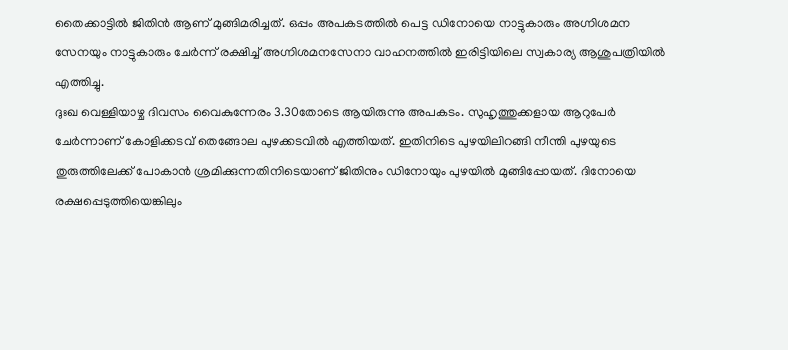തൈക്കാട്ടിൽ ജിതിൻ ആണ് മുങ്ങിമരിച്ചത്. ഒപ്പം അപകടത്തിൽ പെട്ട ഡിനോയെ നാട്ടുകാരും അഗ്നിശമന സേനയും നാട്ടുകാരും ചേർന്ന് രക്ഷിച്ച് അഗ്നിശമനസേനാ വാഹനത്തിൽ ഇരിട്ടിയിലെ സ്വകാര്യ ആശുപത്രിയിൽ എത്തിച്ചു.
ദുഃഖ വെള്ളിയാഴ്ച ദിവസം വൈകുന്നേരം 3.30തോടെ ആയിരുന്നു അപകടം. സുഹൃത്തുക്കളായ ആറുപേർ ചേർന്നാണ് കോളിക്കടവ് തെങ്ങോല പുഴക്കടവിൽ എത്തിയത്. ഇതിനിടെ പുഴയിലിറങ്ങി നീന്തി പുഴയുടെ തുരുത്തിലേക്ക് പോകാൻ ശ്രമിക്കുന്നതിനിടെയാണ് ജിതിനും ഡിനോയും പുഴയിൽ മുങ്ങിപ്പോയത്. ദിനോയെ രക്ഷപ്പെടുത്തിയെങ്കിലും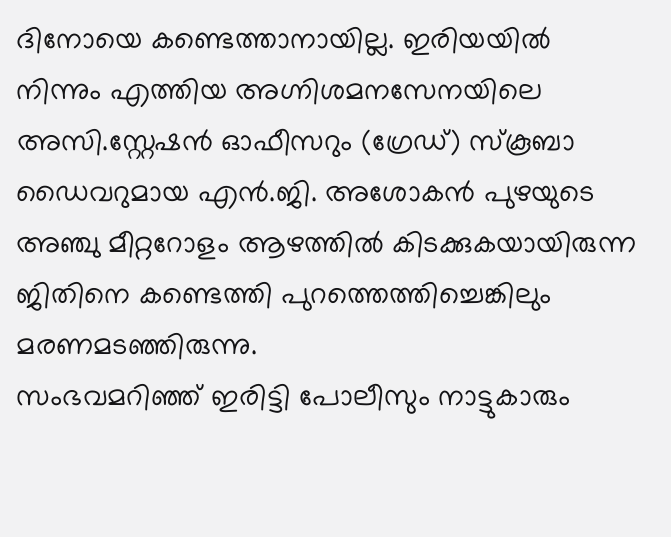ദിനോയെ കണ്ടെത്താനായില്ല. ഇരിയയിൽ നിന്നും എത്തിയ അഗ്നിശമനസേനയിലെ അസി.സ്റ്റേഷൻ ഓഫീസറും (ഗ്രേഡ്) സ്കൂബാ ഡൈവറുമായ എൻ.ജി. അശോകൻ പുഴയുടെ അഞ്ചു മീറ്ററോളം ആഴത്തിൽ കിടക്കുകയായിരുന്ന ജിതിനെ കണ്ടെത്തി പുറത്തെത്തിച്ചെങ്കിലും മരണമടഞ്ഞിരുന്നു.
സംഭവമറിഞ്ഞ് ഇരിട്ടി പോലീസും നാട്ടുകാരും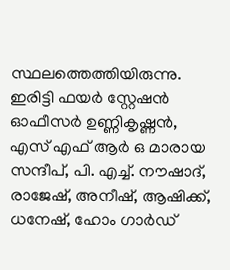സ്ഥലത്തെത്തിയിരുന്നു. ഇരിട്ടി ഫയർ സ്റ്റേഷൻ ഓഫീസർ ഉണ്ണികൃഷ്ണൻ, എസ് എഫ് ആർ ഒ മാരായ സന്ദീപ്, പി. എച്ച്. നൗഷാദ്, രാജേഷ്, അനീഷ്, ആഷിക്ക്, ധനേഷ്, ഹോം ഗാർഡ്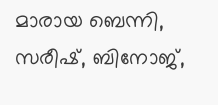മാരായ ബെന്നി, സരീഷ്, ബിനോജ്,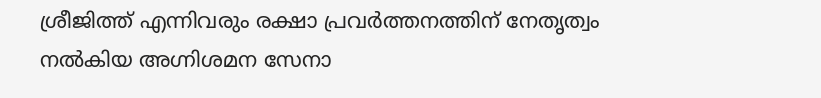ശ്രീജിത്ത് എന്നിവരും രക്ഷാ പ്രവർത്തനത്തിന് നേതൃത്വം നൽകിയ അഗ്നിശമന സേനാ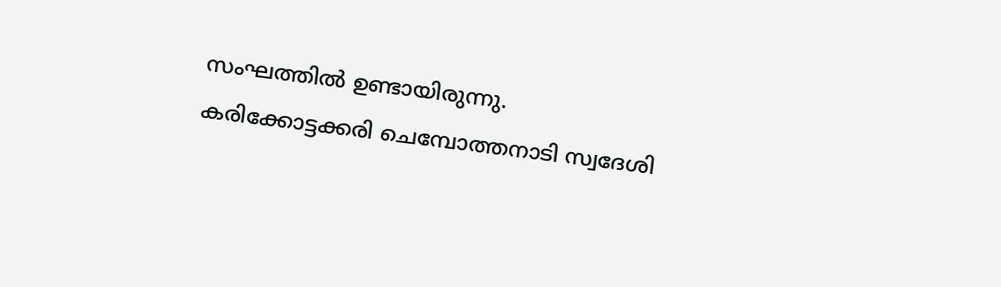സംഘത്തിൽ ഉണ്ടായിരുന്നു.
കരിക്കോട്ടക്കരി ചെമ്പോത്തനാടി സ്വദേശി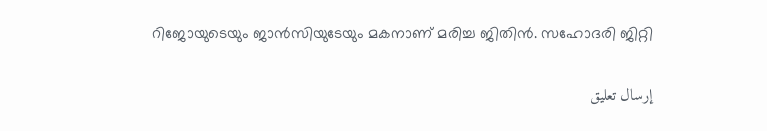റിജോയുടെയും ജാൻസിയുടേയും മകനാണ് മരിച്ച ജിതിൻ. സഹോദരി ജിറ്റി

إرسال تعليق